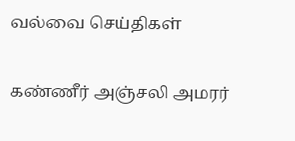வல்வை செய்திகள்

கண்ணீர் அஞ்சலி அமரர்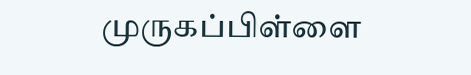முருகப்பிள்ளை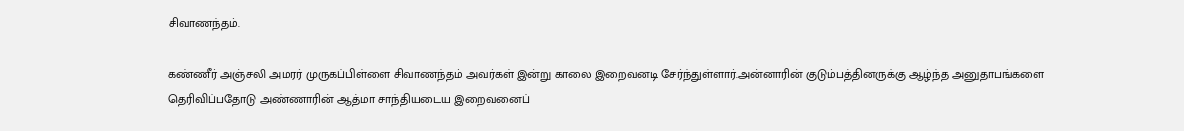சிவாணந்தம்.

கண்ணீர் அஞ்சலி அமரர் முருகப்பிள்ளை சிவாணந்தம் அவர்கள் இன்று காலை இறைவனடி சேர்ந்துள்ளார்.அன்னாரின் குடும்பத்தினருக்கு ஆழ்ந்த அனுதாபங்களை தெரிவிப்பதோடு அண்ணாரின் ஆத்மா சாந்தியடைய இறைவனைப்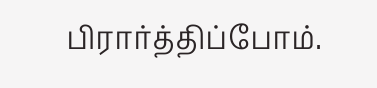பிரார்த்திப்போம்.